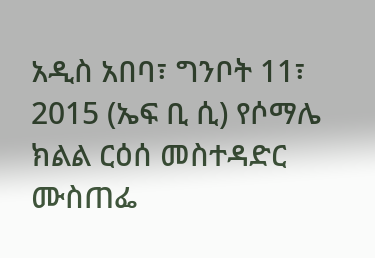አዲስ አበባ፣ ግንቦት 11፣ 2015 (ኤፍ ቢ ሲ) የሶማሌ ክልል ርዕሰ መስተዳድር ሙስጠፌ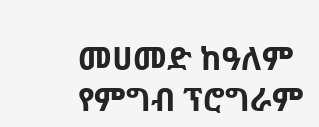መሀመድ ከዓለም የምግብ ፕሮግራም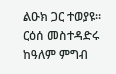ልዑክ ጋር ተወያዩ፡፡
ርዕሰ መስተዳድሩ ከዓለም ምግብ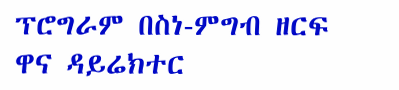ፕሮግራም በስነ-ምግብ ዘርፍ ዋና ዳይሬክተር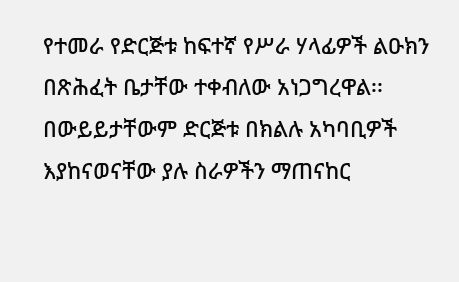የተመራ የድርጅቱ ከፍተኛ የሥራ ሃላፊዎች ልዑክን በጽሕፈት ቤታቸው ተቀብለው አነጋግረዋል፡፡
በውይይታቸውም ድርጅቱ በክልሉ አካባቢዎች እያከናወናቸው ያሉ ስራዎችን ማጠናከር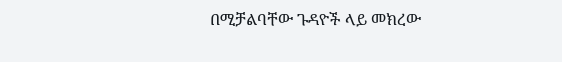በሚቻልባቸው ጉዳዮች ላይ መክረው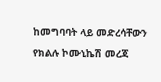ከመግባባት ላይ መድረሳቸውን የክልሉ ኮሙኒኬሽ መረጃ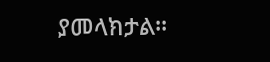ያመላክታል፡፡